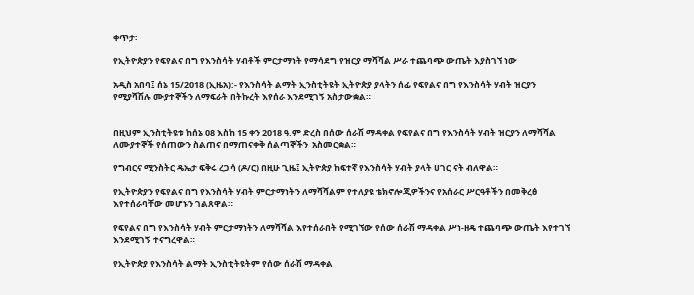ቀጥታ፡

የኢትዮጵያን የፍየልና በግ የእንስሳት ሃብቶች ምርታማነት የማሳደግ የዝርያ ማሻሻል ሥራ ተጨባጭ ውጤት እያስገኘ ነው

አዲስ አበባ፤ ሰኔ 15/2018 (ኢዜአ):- የእንስሳት ልማት ኢንስቲትዩት ኢትዮጵያ ያላትን ሰፊ የፍየልና በግ የእንስሳት ሃብት ዝርያን የሚያሻሽሉ ሙያተኞችን ለማፍራት በትኩረት እየሰራ እንደሚገኝ አስታውቋል።


በዚህም ኢንስቲትዩቱ ከሰኔ 08 እስከ 15 ቀን 2018 ዓ.ም ድረስ በሰው ሰራሽ ማዳቀል የፍየልና በግ የእንስሳት ሃብት ዝርያን ለማሻሻል ለሙያተኞች የሰጠውን ስልጠና በማጠናቀቅ ሰልጣኞችን  አስመርቋል።

የግብርና ሚንስትር ዴኤታ ፍቅሩ ረጋሳ (ዶ/ር) በዚሁ ጊዜ፤ ኢትዮጵያ ከፍተኛ የእንስሳት ሃብት ያላት ሀገር ናት ብለዋል።

የኢትዮጵያን የፍየልና በግ የእንስሳት ሃብት ምርታማነትን ለማሻሻልም የተለያዩ ቴክኖሎጂዎችንና የአሰራር ሥርዓቶችን በመቅረፅ እየተሰራባቸው መሆኑን ገልጸዋል።

የፍየልና በግ የእንስሳት ሃብት ምርታማነትን ለማሻሻል እየተሰራበት የሚገኘው የሰው ሰራሽ ማዳቀል ሥነ-ዘዴ ተጨባጭ ውጤት እየተገኘ እንደሚገኝ ተናግረዋል።

የኢትዮጵያ የእንስሳት ልማት ኢንስቲትዩትም የሰው ሰራሽ ማዳቀል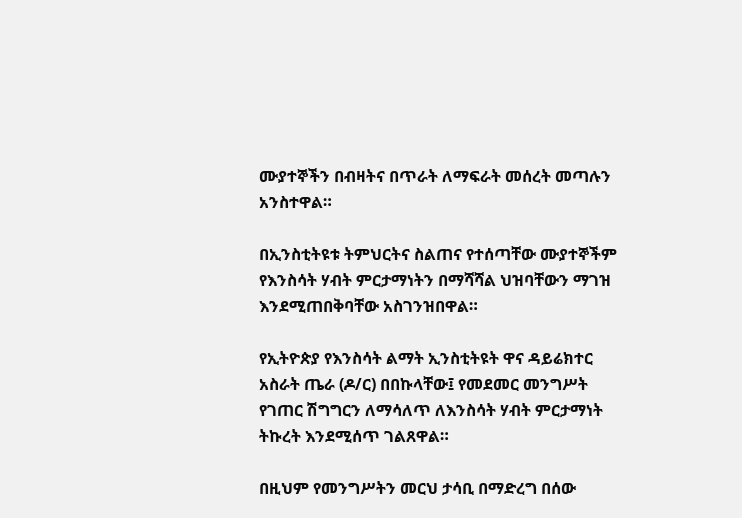ሙያተኞችን በብዛትና በጥራት ለማፍራት መሰረት መጣሉን አንስተዋል።

በኢንስቲትዩቱ ትምህርትና ስልጠና የተሰጣቸው ሙያተኞችም የእንስሳት ሃብት ምርታማነትን በማሻሻል ህዝባቸውን ማገዝ እንደሚጠበቅባቸው አስገንዝበዋል።

የኢትዮጵያ የእንስሳት ልማት ኢንስቲትዩት ዋና ዳይሬክተር አስራት ጤራ (ዶ/ር) በበኩላቸው፤ የመደመር መንግሥት የገጠር ሽግግርን ለማሳለጥ ለእንስሳት ሃብት ምርታማነት ትኩረት እንደሚሰጥ ገልጸዋል።

በዚህም የመንግሥትን መርህ ታሳቢ በማድረግ በሰው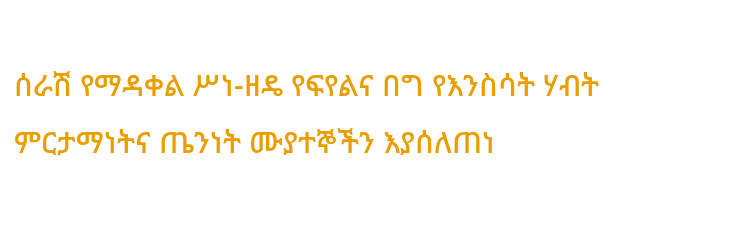ሰራሽ የማዳቀል ሥነ-ዘዴ የፍየልና በግ የእንስሳት ሃብት ምርታማነትና ጤንነት ሙያተኞችን እያሰለጠነ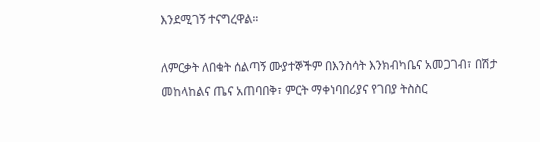እንደሚገኝ ተናግረዋል።

ለምርቃት ለበቁት ሰልጣኝ ሙያተኞችም በእንስሳት እንክብካቤና አመጋገብ፣ በሽታ መከላከልና ጤና አጠባበቅ፣ ምርት ማቀነባበሪያና የገበያ ትስስር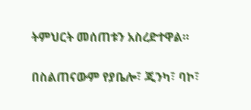ትምህርት መሰጠቱን አስረድተዋል።

በስልጠናውም የያቤሎ፣ ጂንካ፣ ባኮ፣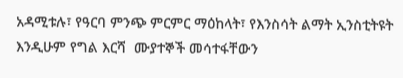አዳሚቱሉ፣ የዓርባ ምንጭ ምርምር ማዕከላት፣ የእንስሳት ልማት ኢንስቲትዩት እንዲሁም የግል እርሻ  ሙያተኞች መሳተፋቸውን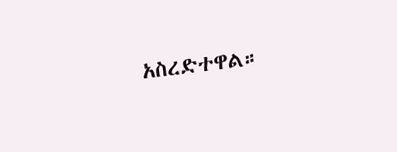አስረድተዋል።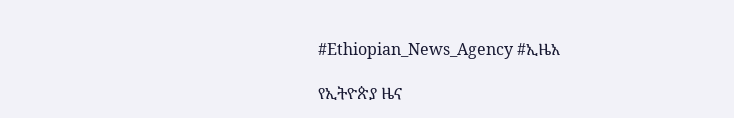#Ethiopian_News_Agency #ኢዜአ

የኢትዮጵያ ዜና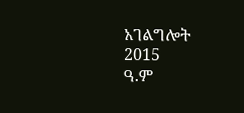አገልግሎት
2015
ዓ.ም